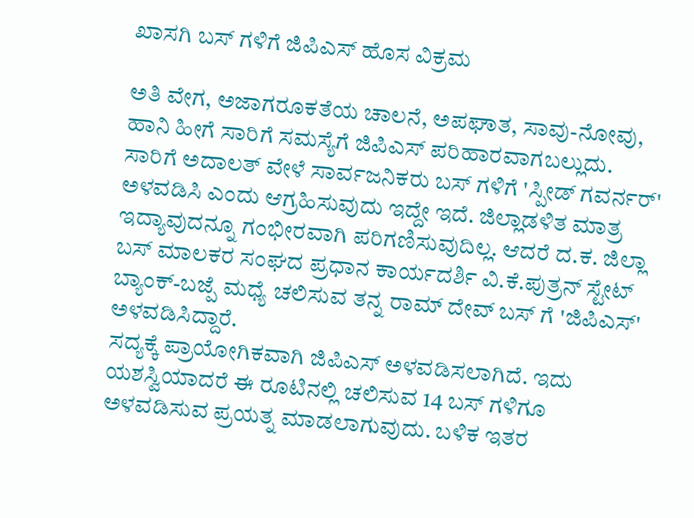ಖಾಸಗಿ ಬಸ್ ಗಳಿಗೆ ಜಿಪಿಎಸ್ ಹೊಸ ವಿಕ್ರಮ

ಅತಿ ವೇಗ, ಅಜಾಗರೂಕತೆಯ ಚಾಲನೆ, ಅಪಘಾತ, ಸಾವು-ನೋವು, ಹಾನಿ ಹೀಗೆ ಸಾರಿಗೆ ಸಮಸ್ಯೆಗೆ ಜಿಪಿಎಸ್ ಪರಿಹಾರವಾಗಬಲ್ಲುದು. ಸಾರಿಗೆ ಅದಾಲತ್ ವೇಳೆ ಸಾರ್ವಜನಿಕರು ಬಸ್ ಗಳಿಗೆ 'ಸ್ಪೀಡ್ ಗವರ್ನರ್' ಅಳವಡಿಸಿ ಎಂದು ಆಗ್ರಹಿಸುವುದು ಇದ್ದೇ ಇದೆ. ಜಿಲ್ಲಾಡಳಿತ ಮಾತ್ರ ಇದ್ಯಾವುದನ್ನೂ ಗಂಭೀರವಾಗಿ ಪರಿಗಣಿಸುವುದಿಲ್ಲ. ಆದರೆ ದ.ಕ. ಜಿಲ್ಲಾ ಬಸ್ ಮಾಲಕರ ಸಂಘದ ಪ್ರಧಾನ ಕಾರ್ಯದರ್ಶಿ ವಿ.ಕೆ.ಪುತ್ರನ್ ಸ್ಟೇಟ್ ಬ್ಯಾಂಕ್-ಬಜ್ಪೆ ಮಧ್ಯೆ ಚಲಿಸುವ ತನ್ನ ರಾಮ್ ದೇವ್ ಬಸ್ ಗೆ 'ಜಿಪಿಎಸ್' ಅಳವಡಿಸಿದ್ದಾರೆ.
ಸದ್ಯಕ್ಕೆ ಪ್ರಾಯೋಗಿಕವಾಗಿ ಜಿಪಿಎಸ್ ಅಳವಡಿಸಲಾಗಿದೆ. ಇದು ಯಶಸ್ವಿಯಾದರೆ ಈ ರೂಟಿನಲ್ಲಿ ಚಲಿಸುವ 14 ಬಸ್ ಗಳಿಗೂ ಅಳವಡಿಸುವ ಪ್ರಯತ್ನ ಮಾಡಲಾಗುವುದು. ಬಳಿಕ ಇತರ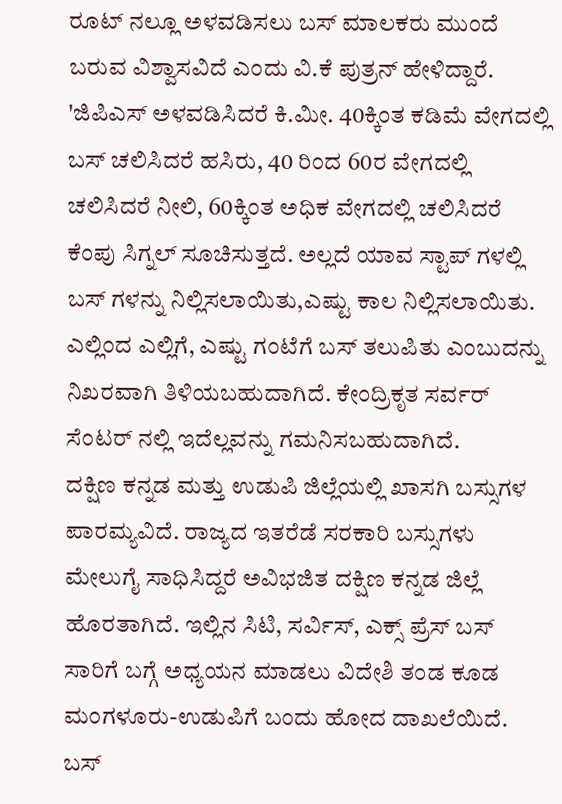ರೂಟ್ ನಲ್ಲೂ ಅಳವಡಿಸಲು ಬಸ್ ಮಾಲಕರು ಮುಂದೆ ಬರುವ ವಿಶ್ವಾಸವಿದೆ ಎಂದು ವಿ.ಕೆ ಪುತ್ರನ್ ಹೇಳಿದ್ದಾರೆ.
'ಜಿಪಿಎಸ್ ಅಳವಡಿಸಿದರೆ ಕಿ.ಮೀ. 40ಕ್ಕಿಂತ ಕಡಿಮೆ ವೇಗದಲ್ಲಿ ಬಸ್ ಚಲಿಸಿದರೆ ಹಸಿರು, 40 ರಿಂದ 60ರ ವೇಗದಲ್ಲಿ ಚಲಿಸಿದರೆ ನೀಲಿ, 60ಕ್ಕಿಂತ ಅಧಿಕ ವೇಗದಲ್ಲಿ ಚಲಿಸಿದರೆ ಕೆಂಪು ಸಿಗ್ನಲ್ ಸೂಚಿಸುತ್ತದೆ. ಅಲ್ಲದೆ ಯಾವ ಸ್ಟಾಪ್ ಗಳಲ್ಲಿ ಬಸ್ ಗಳನ್ನು ನಿಲ್ಲಿಸಲಾಯಿತು,ಎಷ್ಟು ಕಾಲ ನಿಲ್ಲಿಸಲಾಯಿತು. ಎಲ್ಲಿಂದ ಎಲ್ಲಿಗೆ, ಎಷ್ಟು ಗಂಟೆಗೆ ಬಸ್ ತಲುಪಿತು ಎಂಬುದನ್ನು ನಿಖರವಾಗಿ ತಿಳಿಯಬಹುದಾಗಿದೆ. ಕೇಂದ್ರಿಕೃತ ಸರ್ವರ್ ಸೆಂಟರ್ ನಲ್ಲಿ ಇದೆಲ್ಲವನ್ನು ಗಮನಿಸಬಹುದಾಗಿದೆ.
ದಕ್ಷಿಣ ಕನ್ನಡ ಮತ್ತು ಉಡುಪಿ ಜಿಲ್ಲೆಯಲ್ಲಿ ಖಾಸಗಿ ಬಸ್ಸುಗಳ ಪಾರಮ್ಯವಿದೆ. ರಾಜ್ಯದ ಇತರೆಡೆ ಸರಕಾರಿ ಬಸ್ಸುಗಳು ಮೇಲುಗೈ ಸಾಧಿಸಿದ್ದರೆ ಅವಿಭಜಿತ ದಕ್ಷಿಣ ಕನ್ನಡ ಜಿಲ್ಲೆ ಹೊರತಾಗಿದೆ. ಇಲ್ಲಿನ ಸಿಟಿ, ಸರ್ವಿಸ್, ಎಕ್ಸ್ ಪ್ರೆಸ್ ಬಸ್ ಸಾರಿಗೆ ಬಗ್ಗೆ ಅಧ್ಯಯನ ಮಾಡಲು ವಿದೇಶಿ ತಂಡ ಕೂಡ ಮಂಗಳೂರು-ಉಡುಪಿಗೆ ಬಂದು ಹೋದ ದಾಖಲೆಯಿದೆ. ಬಸ್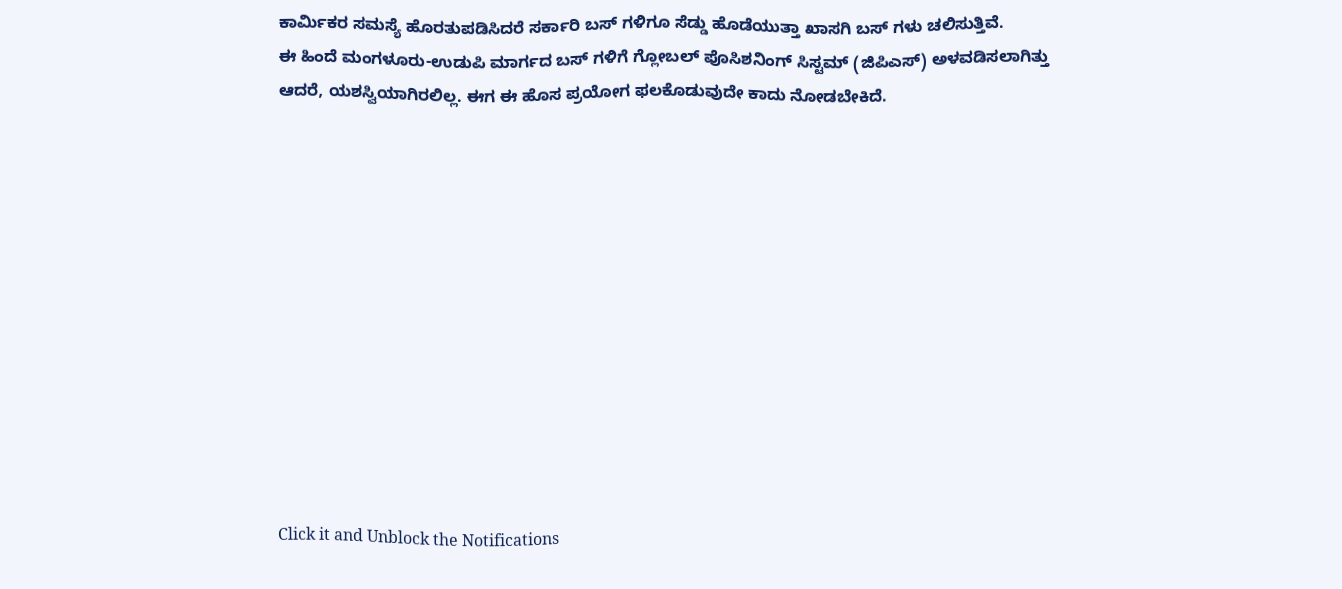ಕಾರ್ಮಿಕರ ಸಮಸ್ಯೆ ಹೊರತುಪಡಿಸಿದರೆ ಸರ್ಕಾರಿ ಬಸ್ ಗಳಿಗೂ ಸೆಡ್ಡು ಹೊಡೆಯುತ್ತಾ ಖಾಸಗಿ ಬಸ್ ಗಳು ಚಲಿಸುತ್ತಿವೆ.
ಈ ಹಿಂದೆ ಮಂಗಳೂರು-ಉಡುಪಿ ಮಾರ್ಗದ ಬಸ್ ಗಳಿಗೆ ಗ್ಲೋಬಲ್ ಪೊಸಿಶನಿಂಗ್ ಸಿಸ್ಟಮ್ (ಜಿಪಿಎಸ್) ಅಳವಡಿಸಲಾಗಿತ್ತು ಆದರೆ, ಯಶಸ್ವಿಯಾಗಿರಲಿಲ್ಲ. ಈಗ ಈ ಹೊಸ ಪ್ರಯೋಗ ಫಲಕೊಡುವುದೇ ಕಾದು ನೋಡಬೇಕಿದೆ.












Click it and Unblock the Notifications